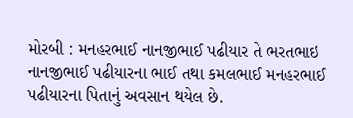મોરબી : મનહરભાઈ નાનજીભાઈ પઢીયાર તે ભરતભાઇ નાનજીભાઈ પઢીયારના ભાઈ તથા કમલભાઈ મનહરભાઈ પઢીયારના પિતાનું અવસાન થયેલ છે.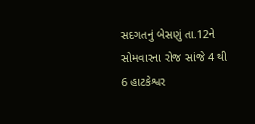સદગતનું બેસણું તા.12ને સોમવારના રોજ સાંજે 4 થી 6 હાટકેશ્વર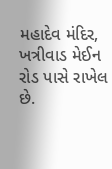મહાદેવ મંદિર, ખત્રીવાડ મેઈન રોડ પાસે રાખેલ છે.